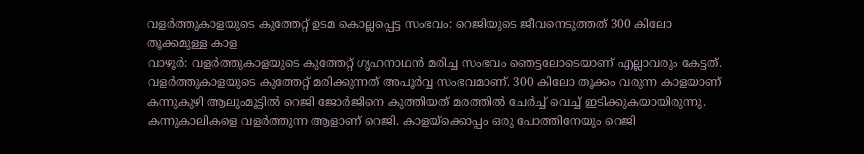വളർത്തുകാളയുടെ കുത്തേറ്റ് ഉടമ കൊല്ലപ്പെട്ട സംഭവം: റെജിയുടെ ജീവനെടുത്തത് 300 കിലോ തൂക്കമുള്ള കാള
വാഴൂർ: വളർത്തുകാളയുടെ കുത്തേറ്റ് ഗൃഹനാഥൻ മരിച്ച സംഭവം ഞെട്ടലോടെയാണ് എല്ലാവരും കേട്ടത്. വളർത്തുകാളയുടെ കുത്തേറ്റ് മരിക്കുന്നത് അപൂർവ്വ സംഭവമാണ്. 300 കിലോ തൂക്കം വരുന്ന കാളയാണ് കന്നുകുഴി ആലുംമൂട്ടിൽ റെജി ജോർജിനെ കുത്തിയത് മരത്തിൽ ചേർച്ച് വെച്ച് ഇടിക്കുകയായിരുന്നു. കന്നുകാലികളെ വളർത്തുന്ന ആളാണ് റെജി. കാളയ്ക്കൊപ്പം ഒരു പോത്തിനേയും റെജി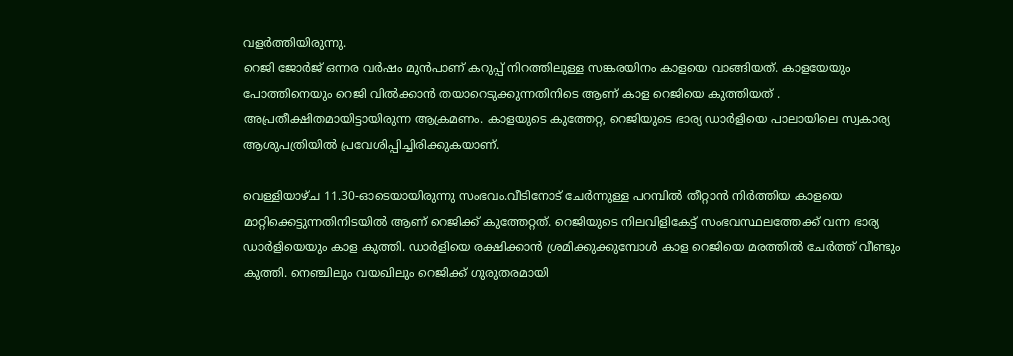വളർത്തിയിരുന്നു.
റെജി ജോർജ് ഒന്നര വർഷം മുൻപാണ് കറുപ്പ് നിറത്തിലുള്ള സങ്കരയിനം കാളയെ വാങ്ങിയത്. കാളയേയും പോത്തിനെയും റെജി വിൽക്കാൻ തയാറെടുക്കുന്നതിനിടെ ആണ് കാള റെജിയെ കുത്തിയത് . അപ്രതീക്ഷിതമായിട്ടായിരുന്ന ആക്രമണം. കാളയുടെ കുത്തേറ്റ, റെജിയുടെ ഭാര്യ ഡാർളിയെ പാലായിലെ സ്വകാര്യ ആശുപത്രിയിൽ പ്രവേശിപ്പിച്ചിരിക്കുകയാണ്.

വെള്ളിയാഴ്ച 11.30-ഓടെയായിരുന്നു സംഭവം.വീടിനോട് ചേർന്നുള്ള പറമ്പിൽ തീറ്റാൻ നിർത്തിയ കാളയെ മാറ്റിക്കെട്ടുന്നതിനിടയിൽ ആണ് റെജിക്ക് കുത്തേറ്റത്. റെജിയുടെ നിലവിളികേട്ട് സംഭവസ്ഥലത്തേക്ക് വന്ന ഭാര്യ ഡാർളിയെയും കാള കുത്തി. ഡാർളിയെ രക്ഷിക്കാൻ ശ്രമിക്കുക്കുമ്പോൾ കാള റെജിയെ മരത്തിൽ ചേർത്ത് വീണ്ടും കുത്തി. നെഞ്ചിലും വയഖിലും റെജിക്ക് ഗുരുതരമായി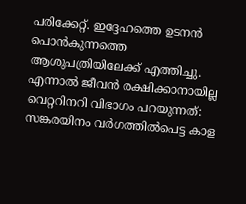പരിക്കേറ്റ്. ഇദ്ദേഹത്തെ ഉടനൻ പൊൻകുന്നത്തെ ആശുപത്രിയിലേക്ക് എത്തിച്ചു. എന്നാൽ ജീവൻ രക്ഷിക്കാനായില്ല
വെറ്ററിനറി വിഭാഗം പറയുന്നത്:
സങ്കരയിനം വർഗത്തിൽപെട്ട കാള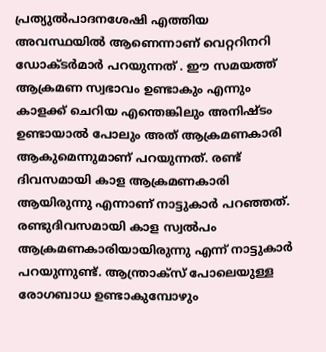പ്രത്യുൽപാദനശേഷി എത്തിയ അവസ്ഥയിൽ ആണെന്നാണ് വെറ്ററിനറി ഡോക്ടർമാർ പറയുന്നത് . ഈ സമയത്ത് ആക്രമണ സ്വഭാവം ഉണ്ടാകും എന്നും കാളക്ക് ചെറിയ എന്തെങ്കിലും അനിഷ്ടം ഉണ്ടായാൽ പോലും അത് ആക്രമണകാരി ആകുമെന്നുമാണ് പറയുന്നത്. രണ്ട് ദിവസമായി കാള ആക്രമണകാരി ആയിരുന്നു എന്നാണ് നാട്ടുകാർ പറഞ്ഞത്.
രണ്ടുദിവസമായി കാള സ്വൽപം ആക്രമണകാരിയായിരുന്നു എന്ന് നാട്ടുകാർ പറയുന്നുണ്ട്. ആന്ത്രാക്സ് പോലെയുള്ള രോഗബാധ ഉണ്ടാകുമ്പോഴും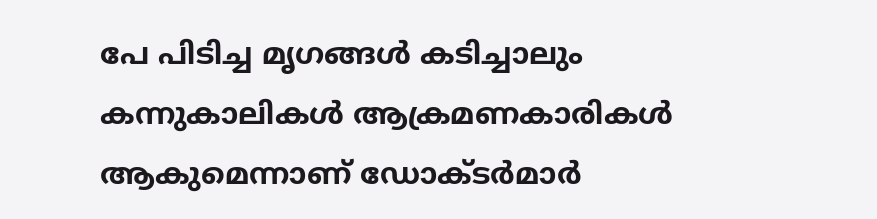പേ പിടിച്ച മൃഗങ്ങൾ കടിച്ചാലും കന്നുകാലികൾ ആക്രമണകാരികൾ ആകുമെന്നാണ് ഡോക്ടർമാർ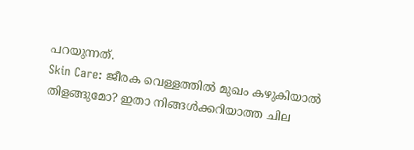പറയുന്നത്.
Skin Care: ജീരക വെള്ളത്തിൽ മുഖം കഴുകിയാൽ തിളങ്ങുമോ? ഇതാ നിങ്ങൾക്കറിയാത്ത ചില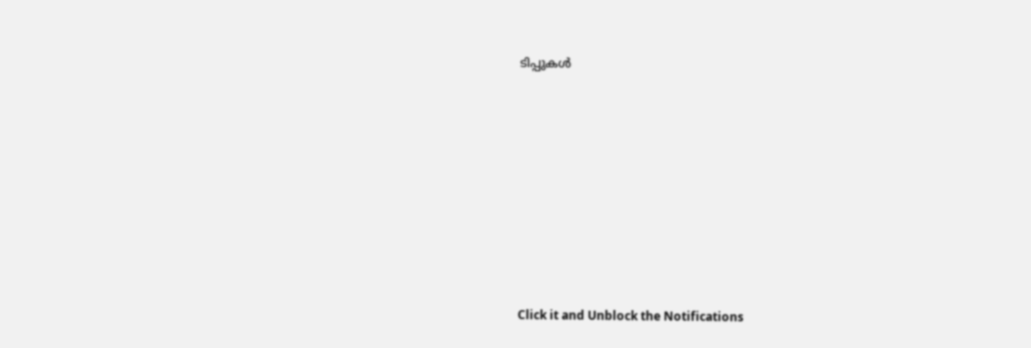ടിപ്പുകൾ












Click it and Unblock the Notifications